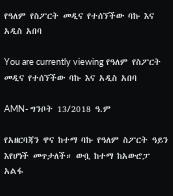የዓለም የስፖርት መዲና የተሰኘችው ባኩ እና አዲስ አበባ

You are currently viewing የዓለም የስፖርት መዲና የተሰኘችው ባኩ እና አዲስ አበባ

AMN- ግንቦት 13/2018 ዓ.ም

የአዘርባጃን ዋና ከተማ ባኩ የዓለም ስፖርት ዓይን እየሆነች መጥታለች። ውቧ ከተማ ከአውሮፓ አልፋ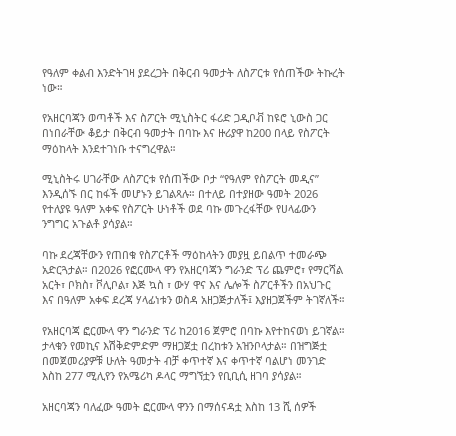የዓለም ቀልብ እንድትገዛ ያደረጋት በቅርብ ዓመታት ለስፖርቱ የሰጠችው ትኩረት ነው።

የአዘርባጃን ወጣቶች እና ስፖርት ሚኒስትር ፋሪድ ጋዲቦቭ ከዩሮ ኒውስ ጋር በነበራቸው ቆይታ በቅርብ ዓመታት በባኩ እና ዙሪያዋ ከ200 በላይ የስፖርት ማዕከላት እንደተገነቡ ተናግረዋል።

ሚኒስትሩ ሀገራቸው ለስፖርቱ የሰጠችው ቦታ “የዓለም የስፖርት መዲና” እንዲሰኙ በር ከፋች መሆኑን ይገልጻሉ። በተለይ በተያዘው ዓመት 2026 የተለያዩ ዓለም አቀፍ የስፖርት ሁነቶች ወደ ባኩ መጉረፋቸው የሀላፊውን ንግግር አጉልቶ ያሳያል።

ባኩ ደረጃቸውን የጠበቁ የስፖርቶች ማዕከላትን መያዟ ይበልጥ ተመራጭ አድርጓታል። በ2026 የፎርሙላ ዋን የአዘርባጃን ግራንድ ፕሪ ጨምሮ፣ የማርሻል አርት፣ ቦክስ፣ ቮሊቦል፣ እጅ ኳስ ፣ ውሃ ዋና እና ሌሎች ስፖርቶችን በአህጉር እና በዓለም አቀፍ ደረጃ ሃላፊነቱን ወስዳ አዘጋጅታለች፤ እያዘጋጀችም ትገኛለች።

የአዘርባጃ ፎርሙላ ዋን ግራንድ ፕሪ ከ2016 ጀምሮ በባኩ እየተከናወነ ይገኛል። ታላቁን የመኪና እሽቅድምድም ማዘጋጀቷ በረከቱን አዝንቦላታል። በዝግጅቷ በመጀመሪያዎቹ ሁለት ዓመታት ብቻ ቀጥተኛ እና ቀጥተኛ ባልሆነ መንገድ እስከ 277 ሚሊየን የአሜሪካ ዶላር ማግኘቷን የቢቢሲ ዘገባ ያሳያል።

አዘርባጃን ባለፈው ዓመት ፎርሙላ ዋንን በማሰናዳቷ እስከ 13 ሺ ሰዎች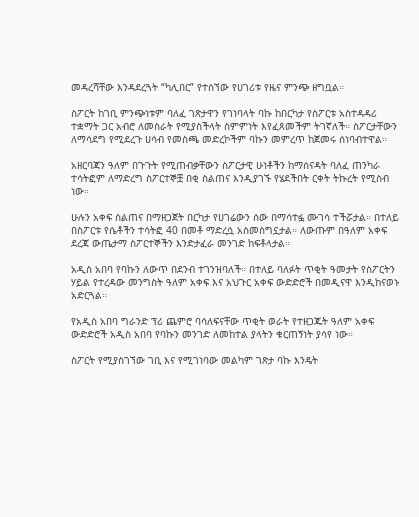መዳረሻቸው እንዳደረጓት “ካሊበር” የተሰኘው የሀገሪቱ የዜና ምንጭ ዘግቧል።

ስፖርት ከገቢ ምንጭነቱም ባለፈ ገጽታዋን የገነባላት ባኩ ከበርካታ የስፖርቱ አስተዳዳሪ ተቋማት ጋር አብሮ ለመስራት የሚያስችላት ስምምነት እየፈጸመችም ትገኛለች። ስፖርታቸውን ለማሳደግ የሚደረጉ ሀሳብ የመስጫ መድረኮችም ባኩን መምረጥ ከጀመሩ ሰነባብተዋል።

አዘርባጃን ዓለም በጉጉት የሚጠብቃቸውን ስፖርታዊ ሁነቶችን ከማሰናዳት ባለፈ ጠንካራ ተሳትፎም ለማድረግ ስፖርተኞቿ በቂ ስልጠና እንዲያገኙ የሄደችበት ርቀት ትኩረት የሚስብ ነው።

ሁሉን አቀፍ ስልጠና በማዘጋጀት በርካታ የሀገሬውን ሰው በማሳተፏ ሙገሳ ተችሯታል። በተለይ በስፖርቱ የሴቶችን ተሳትፎ 40 በመቶ ማድረሷ አስመስግኗታል። ለውጡም በዓለም አቀፍ ደረጃ ውጤታማ ስፖርተኞችን እንድታፈራ መንገድ ከፍቶላታል።

አዲስ አበባ የባኩን ለውጥ በደንብ ተገንዝባለች። በተለይ ባለፉት ጥቂት ዓመታት የስፖርትን ሃይል የተረዳው መንግስት ዓለም አቀፍ እና አህጉር አቀፍ ውድድሮች በመዲናዋ እንዲከናወኑ አድርጓል።

የአዲስ አበባ ግራንድ ፕሪ ጨምሮ ባሳለፍናቸው ጥቂት ወራት የተዘጋጁት ዓለም አቀፍ ውድድሮች አዲስ አበባ የባኩን መንገድ ለመከተል ያላትን ቁርጠኝነት ያሳየ ነው።

ስፖርት የሚያስገኘው ገቢ እና የሚገነባው መልካም ገጽታ ባኩ እንዴት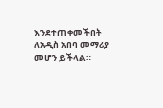እንደተጠቀመችበት ለአዲስ አበባ መማሪያ መሆን ይችላል።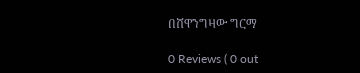በሸዋንግዛው ግርማ

0 Reviews ( 0 out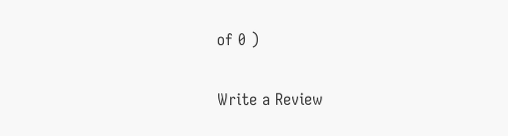of 0 )

Write a Review